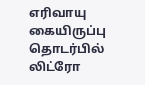எரிவாயு கையிருப்பு தொடர்பில் லிட்ரோ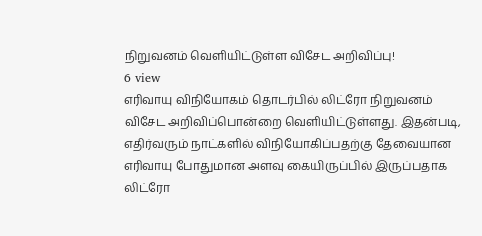நிறுவனம் வெளியிட்டுள்ள விசேட அறிவிப்பு!
6 view
எரிவாயு விநியோகம் தொடர்பில் லிட்ரோ நிறுவனம் விசேட அறிவிப்பொன்றை வெளியிட்டுள்ளது. இதன்படி, எதிர்வரும் நாட்களில் விநியோகிப்பதற்கு தேவையான எரிவாயு போதுமான அளவு கையிருப்பில் இருப்பதாக லிட்ரோ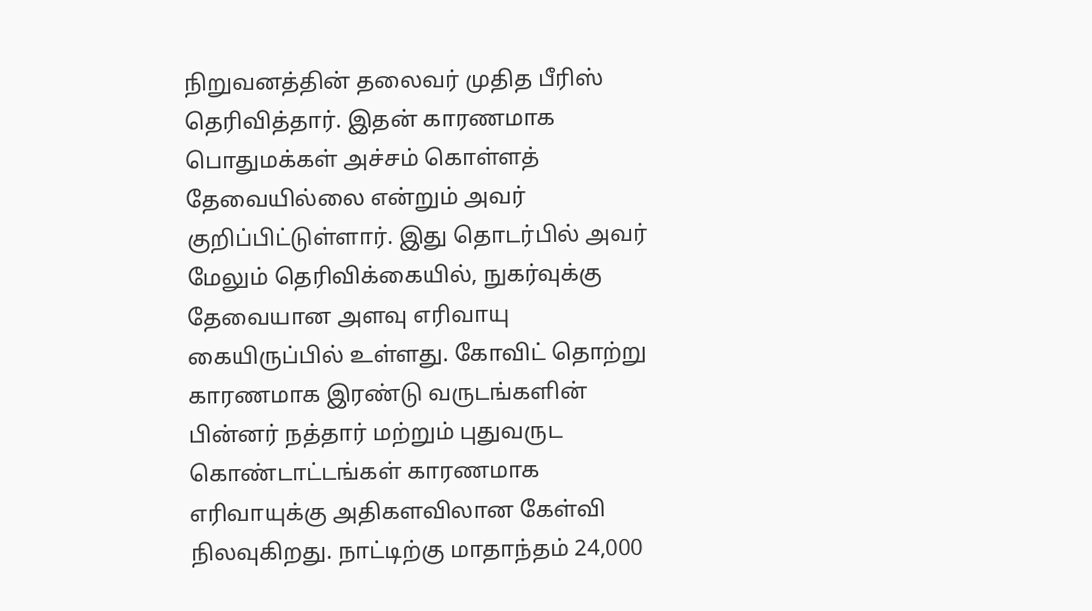நிறுவனத்தின் தலைவர் முதித பீரிஸ் தெரிவித்தார். இதன் காரணமாக பொதுமக்கள் அச்சம் கொள்ளத் தேவையில்லை என்றும் அவர் குறிப்பிட்டுள்ளார். இது தொடர்பில் அவர் மேலும் தெரிவிக்கையில், நுகர்வுக்கு தேவையான அளவு எரிவாயு கையிருப்பில் உள்ளது. கோவிட் தொற்று காரணமாக இரண்டு வருடங்களின் பின்னர் நத்தார் மற்றும் புதுவருட கொண்டாட்டங்கள் காரணமாக எரிவாயுக்கு அதிகளவிலான கேள்வி நிலவுகிறது. நாட்டிற்கு மாதாந்தம் 24,000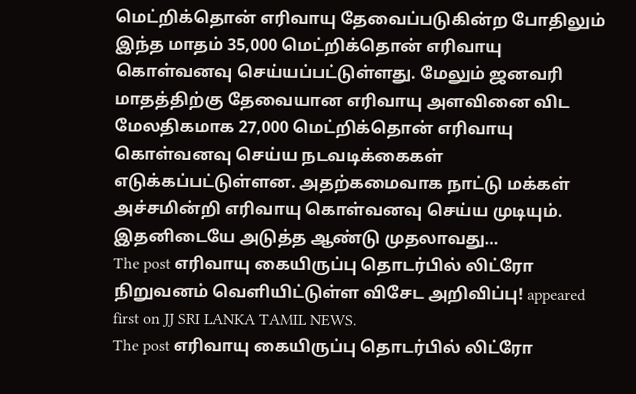மெட்றிக்தொன் எரிவாயு தேவைப்படுகின்ற போதிலும் இந்த மாதம் 35,000 மெட்றிக்தொன் எரிவாயு கொள்வனவு செய்யப்பட்டுள்ளது. மேலும் ஜனவரி மாதத்திற்கு தேவையான எரிவாயு அளவினை விட மேலதிகமாக 27,000 மெட்றிக்தொன் எரிவாயு கொள்வனவு செய்ய நடவடிக்கைகள் எடுக்கப்பட்டுள்ளன. அதற்கமைவாக நாட்டு மக்கள் அச்சமின்றி எரிவாயு கொள்வனவு செய்ய முடியும். இதனிடையே அடுத்த ஆண்டு முதலாவது…
The post எரிவாயு கையிருப்பு தொடர்பில் லிட்ரோ நிறுவனம் வெளியிட்டுள்ள விசேட அறிவிப்பு! appeared first on JJ SRI LANKA TAMIL NEWS.
The post எரிவாயு கையிருப்பு தொடர்பில் லிட்ரோ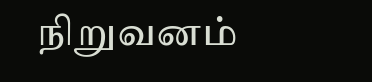நிறுவனம்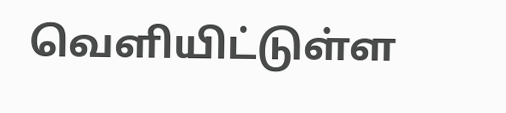வெளியிட்டுள்ள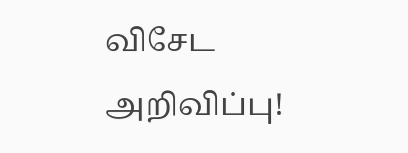விசேட அறிவிப்பு!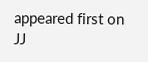appeared first on JJ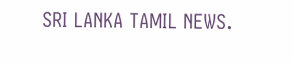SRI LANKA TAMIL NEWS.